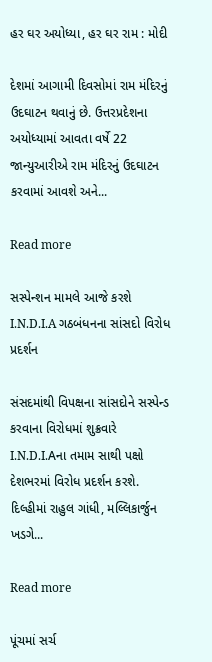હર ઘર અયોધ્યા, હર ઘર રામ : મોદી

દેશમાં આગામી દિવસોમાં રામ મંદિરનું ઉદઘાટન થવાનું છે. ઉત્તરપ્રદેશના અયોધ્યામાં આવતા વર્ષે 22 જાન્યુઆરીએ રામ મંદિરનું ઉદઘાટન કરવામાં આવશે અને...

Read more

સસ્પેન્શન મામલે આજે કરશે I.N.D.I.A ગઠબંધનના સાંસદો વિરોધ પ્રદર્શન

સંસદમાંથી વિપક્ષના સાંસદોને સસ્પેન્ડ કરવાના વિરોધમાં શુક્રવારે I.N.D.I.Aના તમામ સાથી પક્ષો દેશભરમાં વિરોધ પ્રદર્શન કરશે. દિલ્હીમાં રાહુલ ગાંધી, મલ્લિકાર્જુન ખડગે...

Read more

પૂંચમાં સર્ચ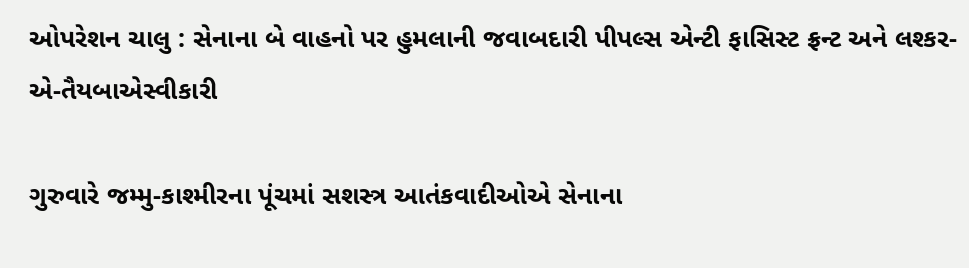ઓપરેશન ચાલુ : સેનાના બે વાહનો પર હુમલાની જવાબદારી પીપલ્સ એન્ટી ફાસિસ્ટ ફ્રન્ટ અને લશ્કર-એ-તૈયબાએસ્વીકારી

ગુરુવારે જમ્મુ-કાશ્મીરના પૂંચમાં સશસ્ત્ર આતંકવાદીઓએ સેનાના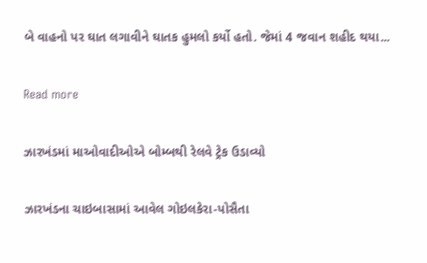બે વાહનો પર ઘાત લગાવીને ઘાતક હુમલો કર્યો હતો. જેમાં 4 જવાન શહીદ થયા...

Read more

ઝારખંડમાં માઓવાદીઓએ બોમ્બથી રેલવે ટ્રેક ઉડાવ્યો

ઝારખંડના ચાઇબાસામાં આવેલ ગોઇલકેરા-પોસૈતા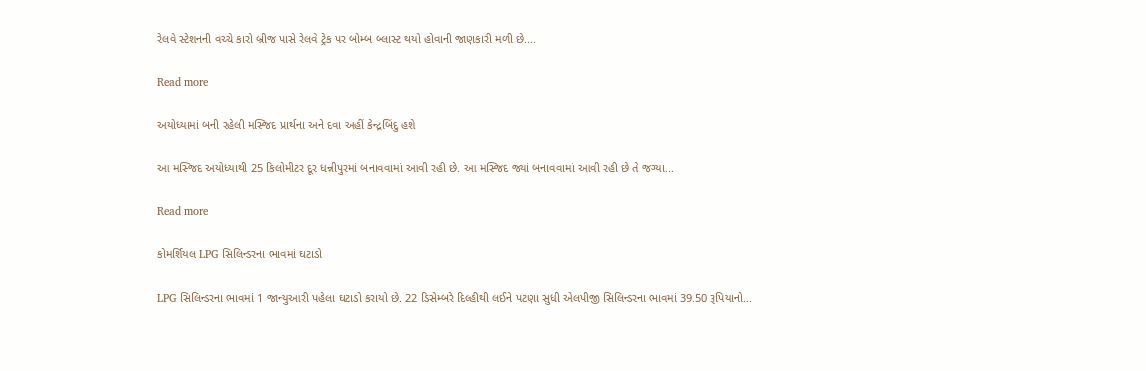રેલવે સ્ટેશનની વચ્ચે કારો બ્રીજ પાસે રેલવે ટ્રેક પર બોમ્બ બ્લાસ્ટ થયો હોવાની જાણકારી મળી છે....

Read more

અયોધ્યામાં બની રહેલી મસ્જિદ પ્રાર્થના અને દવા અહીં કેન્દ્રબિંદુ હશે

આ મસ્જિદ અયોધ્યાથી 25 કિલોમીટર દૂર ધન્નીપુરમાં બનાવવામાં આવી રહી છે. આ મસ્જિદ જ્યાં બનાવવામાં આવી રહી છે તે જગ્યા...

Read more

કોમર્શિયલ LPG સિલિન્ડરના ભાવમાં ઘટાડો

LPG સિલિન્ડરના ભાવમાં 1 જાન્યુઆરી પહેલા ઘટાડો કરાયો છે. 22 ડિસેમ્બરે દિલ્હીથી લઈને પટણા સુધી એલપીજી સિલિન્ડરના ભાવમાં 39.50 રૂપિયાનો...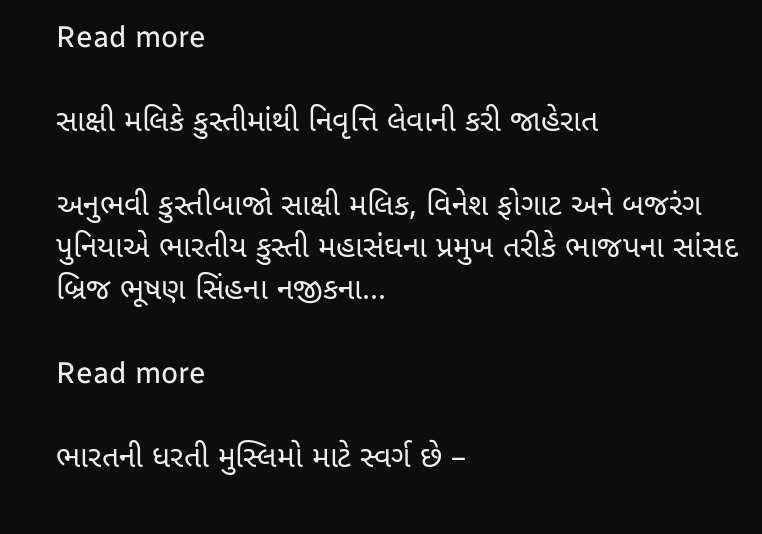Read more

સાક્ષી મલિકે કુસ્તીમાંથી નિવૃત્તિ લેવાની કરી જાહેરાત

અનુભવી કુસ્તીબાજો સાક્ષી મલિક, વિનેશ ફોગાટ અને બજરંગ પુનિયાએ ભારતીય કુસ્તી મહાસંઘના પ્રમુખ તરીકે ભાજપના સાંસદ બ્રિજ ભૂષણ સિંહના નજીકના...

Read more

ભારતની ધરતી મુસ્લિમો માટે સ્વર્ગ છે –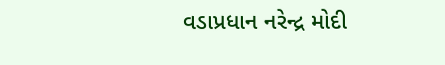વડાપ્રધાન નરેન્દ્ર મોદી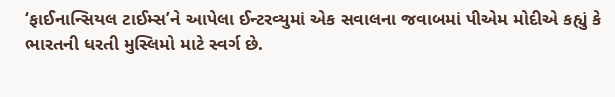‘ફાઈનાન્સિયલ ટાઈમ્સ’ને આપેલા ઈન્ટરવ્યુમાં એક સવાલના જવાબમાં પીએમ મોદીએ કહ્યું કે ભારતની ધરતી મુસ્લિમો માટે સ્વર્ગ છે.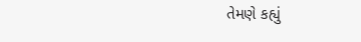તેમણે કહ્યું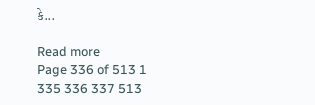કે...

Read more
Page 336 of 513 1 335 336 337 513